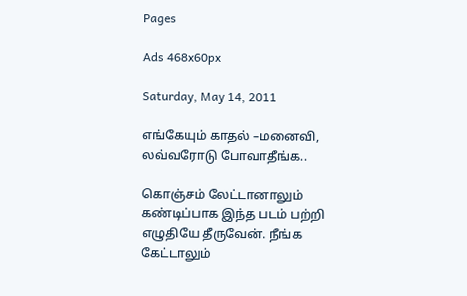Pages

Ads 468x60px

Saturday, May 14, 2011

எங்கேயும் காதல் –மனைவி, லவ்வரோடு போவாதீங்க..

கொஞ்சம் லேட்டானாலும் கண்டிப்பாக இந்த படம் பற்றி எழுதியே தீருவேன். நீங்க கேட்டாலும்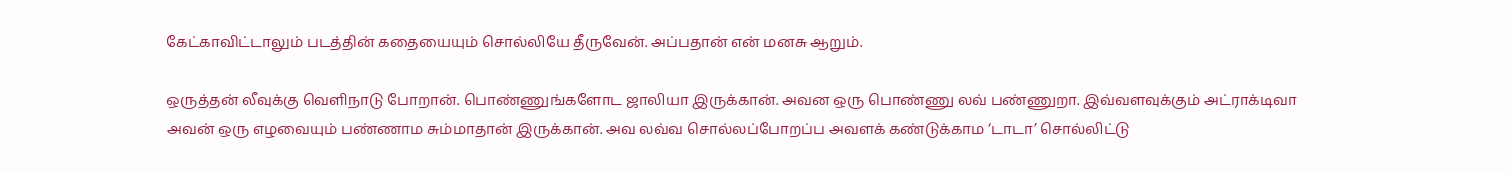கேட்காவிட்டாலும் படத்தின் கதையையும் சொல்லியே தீருவேன். அப்பதான் என் மனசு ஆறும்.

ஒருத்தன் லீவுக்கு வெளிநாடு போறான். பொண்ணுங்களோட ஜாலியா இருக்கான். அவன ஒரு பொண்ணு லவ் பண்ணுறா. இவ்வளவுக்கும் அட்ராக்டிவா அவன் ஒரு எழவையும் பண்ணாம சும்மாதான் இருக்கான். அவ லவ்வ சொல்லப்போறப்ப அவளக் கண்டுக்காம ‘டாடா’ சொல்லிட்டு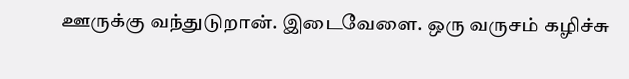ஊருக்கு வந்துடுறான். இடைவேளை. ஒரு வருசம் கழிச்சு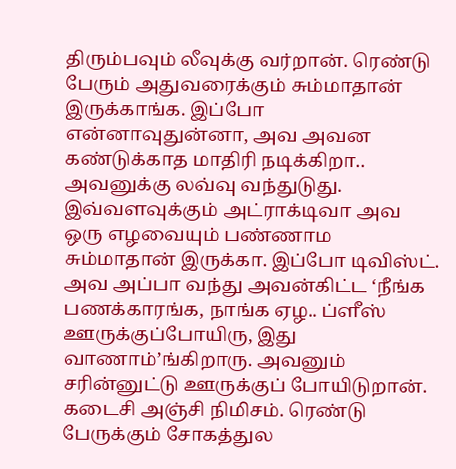திரும்பவும் லீவுக்கு வர்றான். ரெண்டு பேரும் அதுவரைக்கும் சும்மாதான் இருக்காங்க. இப்போ என்னாவுதுன்னா, அவ அவன கண்டுக்காத மாதிரி நடிக்கிறா.. அவனுக்கு லவ்வு வந்துடுது. இவ்வளவுக்கும் அட்ராக்டிவா அவ ஒரு எழவையும் பண்ணாம சும்மாதான் இருக்கா. இப்போ டிவிஸ்ட். அவ அப்பா வந்து அவன்கிட்ட ‘நீங்க பணக்காரங்க, நாங்க ஏழ.. ப்ளீஸ் ஊருக்குப்போயிரு, இது வாணாம்’ங்கிறாரு. அவனும் சரின்னுட்டு ஊருக்குப் போயிடுறான். கடைசி அஞ்சி நிமிசம். ரெண்டு பேருக்கும் சோகத்துல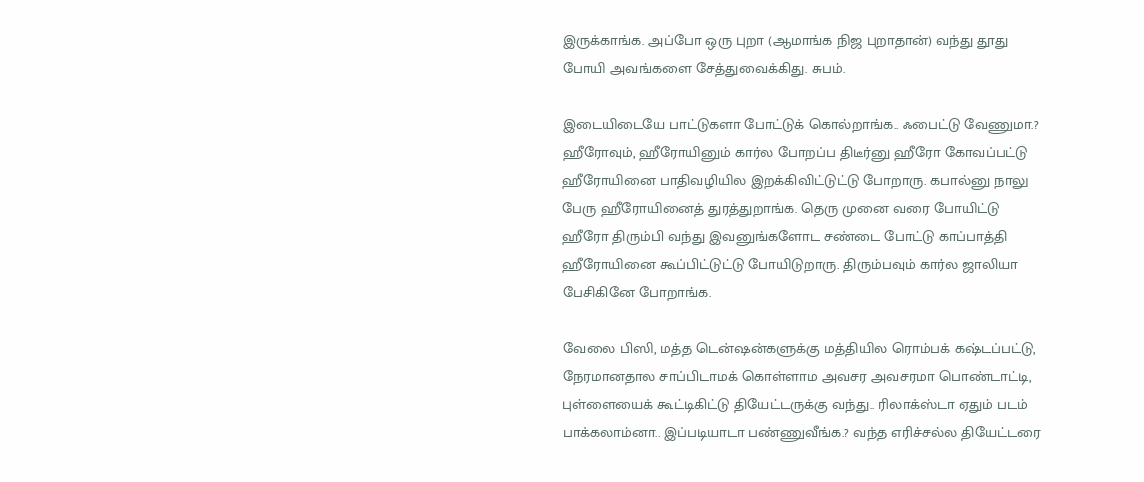இருக்காங்க. அப்போ ஒரு புறா (ஆமாங்க நிஜ புறாதான்) வந்து தூது போயி அவங்களை சேத்துவைக்கிது. சுபம்.

இடையிடையே பாட்டுகளா போட்டுக் கொல்றாங்க.. ஃபைட்டு வேணுமா.? ஹீரோவும், ஹீரோயினும் கார்ல போறப்ப திடீர்னு ஹீரோ கோவப்பட்டு ஹீரோயினை பாதிவழியில இறக்கிவிட்டுட்டு போறாரு. கபால்னு நாலு பேரு ஹீரோயினைத் துரத்துறாங்க. தெரு முனை வரை போயிட்டு ஹீரோ திரும்பி வந்து இவனுங்களோட சண்டை போட்டு காப்பாத்தி ஹீரோயினை கூப்பிட்டுட்டு போயிடுறாரு. திரும்பவும் கார்ல ஜாலியா பேசிகினே போறாங்க.

வேலை பிஸி, மத்த டென்ஷன்களுக்கு மத்தியில ரொம்பக் கஷ்டப்பட்டு, நேரமானதால சாப்பிடாமக் கொள்ளாம அவசர அவசரமா பொண்டாட்டி, புள்ளையைக் கூட்டிகிட்டு தியேட்டருக்கு வந்து.. ரிலாக்ஸ்டா ஏதும் படம் பாக்கலாம்னா.. இப்படியாடா பண்ணுவீங்க.? வந்த எரிச்சல்ல தியேட்டரை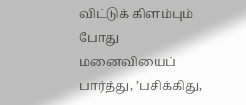விட்டுக் கிளம்பும் போது மனைவியைப் பார்த்து, ’பசிக்கிது,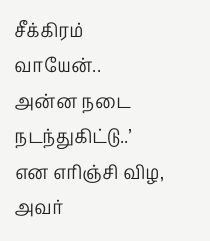சீக்கிரம் வாயேன்.. அன்ன நடை நடந்துகிட்டு..’ என எரிஞ்சி விழ, அவர்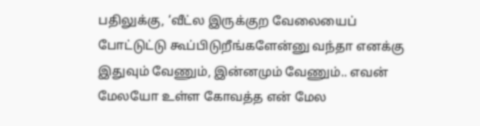பதிலுக்கு, ‘வீட்ல இருக்குற வேலையைப் போட்டுட்டு கூப்பிடுறீங்களேன்னு வந்தா எனக்கு இதுவும் வேணும், இன்னமும் வேணும்.. எவன் மேலயோ உள்ள கோவத்த என் மேல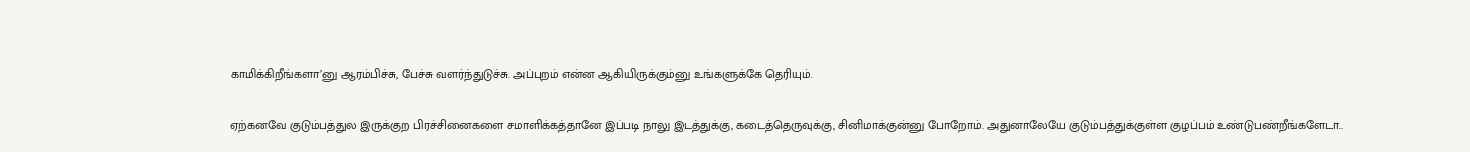காமிக்கிறீங்களா’னு ஆரம்பிச்சு, பேச்சு வளர்ந்துடுச்சு. அப்புறம் என்ன ஆகியிருக்கும்னு உங்களுக்கே தெரியும்.

ஏற்கனவே குடும்பத்துல இருக்குற பிரச்சினைகளை சமாளிக்கத்தானே இப்படி நாலு இடத்துக்கு, கடைத்தெருவுக்கு, சினிமாக்குன்னு போறோம். அதுனாலேயே குடும்பத்துக்குள்ள குழப்பம் உண்டுபண்றீங்களேடா..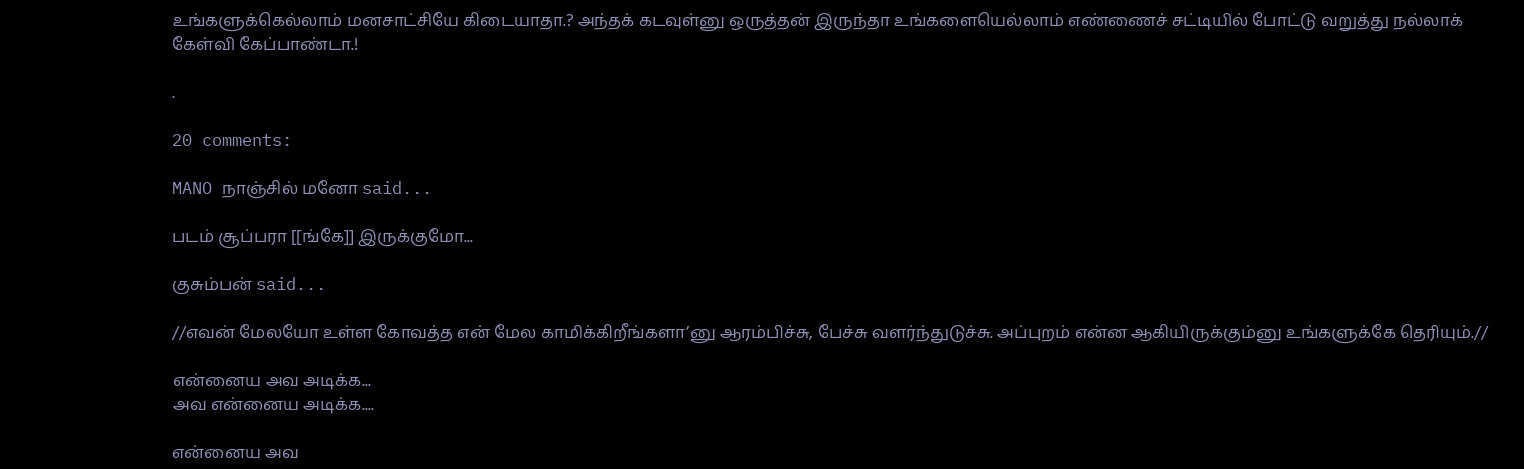உங்களுக்கெல்லாம் மனசாட்சியே கிடையாதா.? அந்தக் கடவுள்னு ஒருத்தன் இருந்தா உங்களையெல்லாம் எண்ணைச் சட்டியில் போட்டு வறுத்து நல்லாக் கேள்வி கேப்பாண்டா.!

.

20 comments:

MANO நாஞ்சில் மனோ said...

படம் சூப்பரா [[ங்கே]] இருக்குமோ...

குசும்பன் said...

//எவன் மேலயோ உள்ள கோவத்த என் மேல காமிக்கிறீங்களா’னு ஆரம்பிச்சு, பேச்சு வளர்ந்துடுச்சு. அப்புறம் என்ன ஆகியிருக்கும்னு உங்களுக்கே தெரியும்.//

என்னைய அவ அடிக்க...
அவ என்னைய அடிக்க....

என்னைய அவ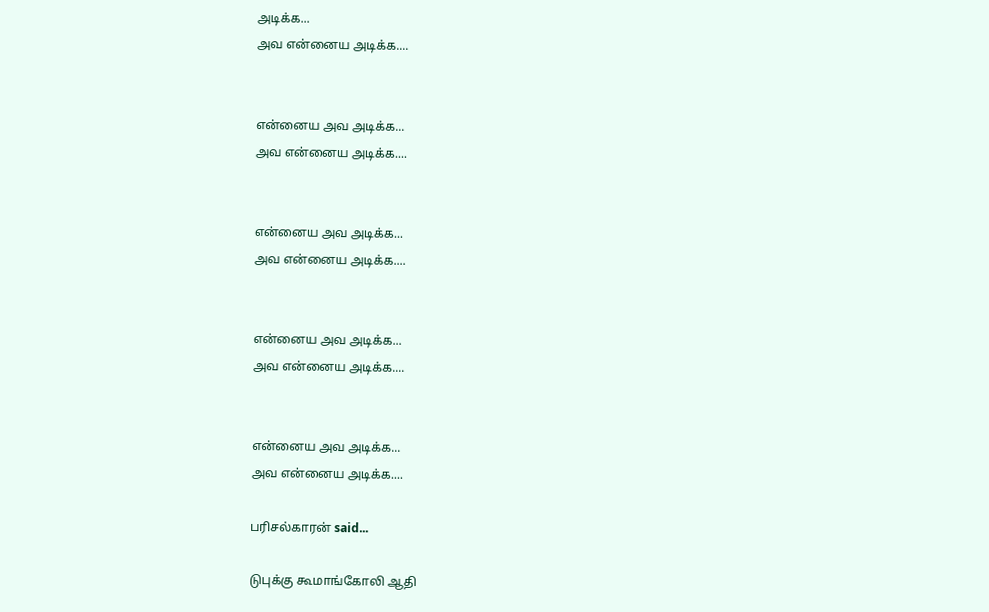அடிக்க...
அவ என்னைய அடிக்க....


என்னைய அவ அடிக்க...
அவ என்னைய அடிக்க....


என்னைய அவ அடிக்க...
அவ என்னைய அடிக்க....


என்னைய அவ அடிக்க...
அவ என்னைய அடிக்க....


என்னைய அவ அடிக்க...
அவ என்னைய அடிக்க....

பரிசல்காரன் said...

டுபுக்கு கூமாங்கோலி ஆதி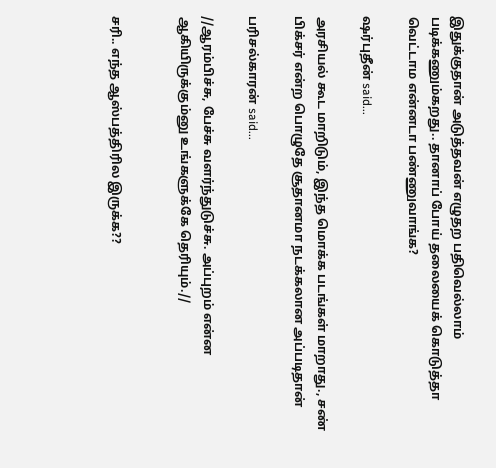இதுக்குதான் அடுத்தவன் எழுதற பதிவெல்லாம் படிக்கணும்கறது.. தானாப் போய் தலையைக் கொடுத்தா வெட்டாம என்னடா பண்ணுவாங்க?

ஷர்புதீன் said...

அரசியல் கூட மாறிடும், இந்த மொக்க படங்கள் மாறாது., சண் பிக்சர் என்ற பொழுதே சூதானமா நடக்கலான அப்படிதான்

பரிசல்காரன் said...

//ஆரம்பிச்சு, பேச்சு வளர்ந்துடுச்சு. அப்புறம் என்ன ஆகியிருக்கும்னு உங்களுக்கே தெரியும்.//


சரி.. எந்த ஆஸ்பத்திரில இருக்க??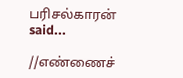பரிசல்காரன் said...

//எண்ணைச்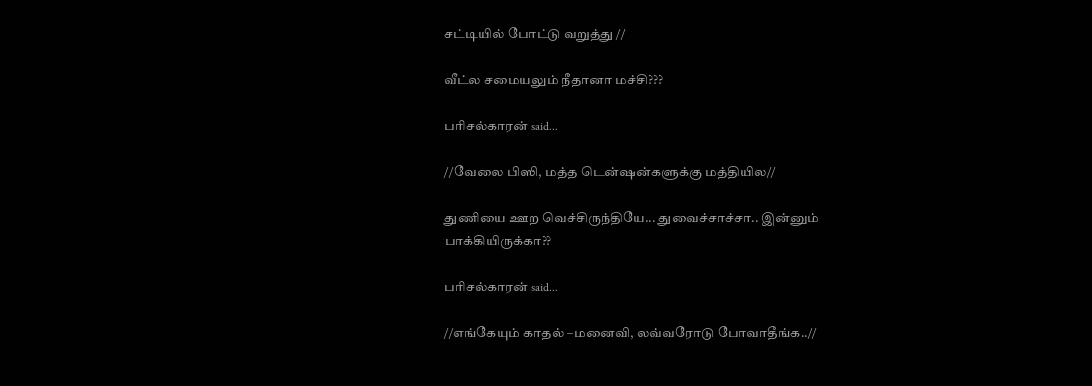சட்டியில் போட்டு வறுத்து //

வீட்ல சமையலும் நீதானா மச்சி???

பரிசல்காரன் said...

//வேலை பிஸி, மத்த டென்ஷன்களுக்கு மத்தியில//

துணியை ஊற வெச்சிருந்தியே... துவைச்சாச்சா.. இன்னும் பாக்கியிருக்கா??

பரிசல்காரன் said...

//எங்கேயும் காதல் –மனைவி, லவ்வரோடு போவாதீங்க..//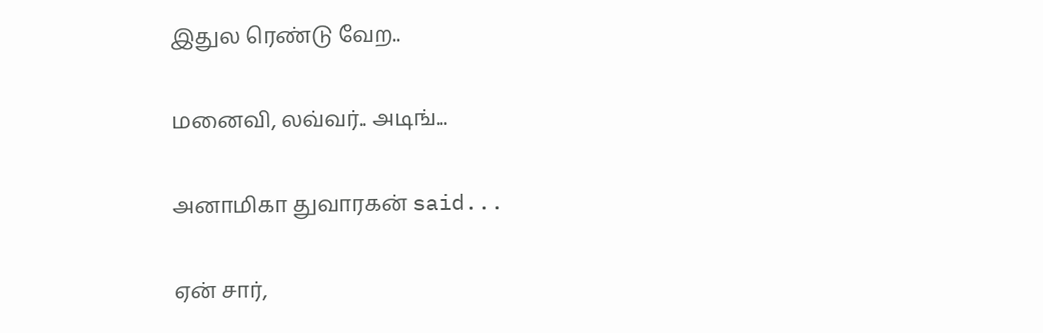இதுல ரெண்டு வேற..

மனைவி, லவ்வர்.. அடிங்...

அனாமிகா துவாரகன் said...

ஏன் சார்,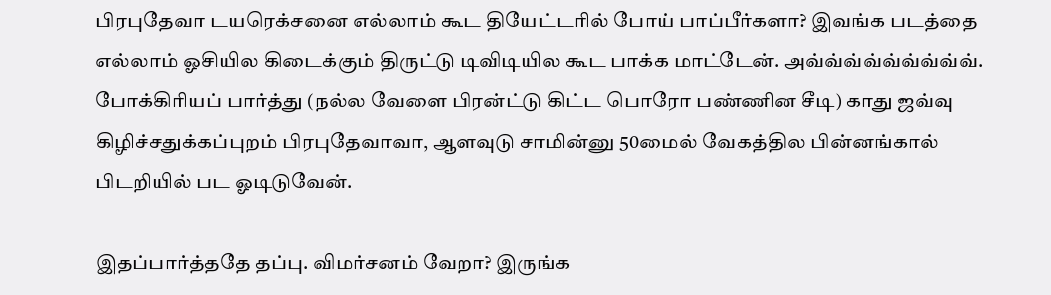பிரபுதேவா டயரெக்சனை எல்லாம் கூட தியேட்டரில் போய் பாப்பீர்களா? இவங்க படத்தை எல்லாம் ஓசியில கிடைக்கும் திருட்டு டிவிடியில கூட பாக்க மாட்டேன். அவ்வ்வ்வ்வ்வ்வ்வ்வ். போக்கிரியப் பார்த்து (நல்ல வேளை பிரன்ட்டு கிட்ட பொரோ பண்ணின சீடி) காது ஜவ்வு கிழிச்சதுக்கப்புறம் பிரபுதேவாவா, ஆளவுடு சாமின்னு 50மைல் வேகத்தில பின்னங்கால் பிடறியில் பட ஓடிடுவேன்.

இதப்பார்த்ததே தப்பு. விமர்சனம் வேறா? இருங்க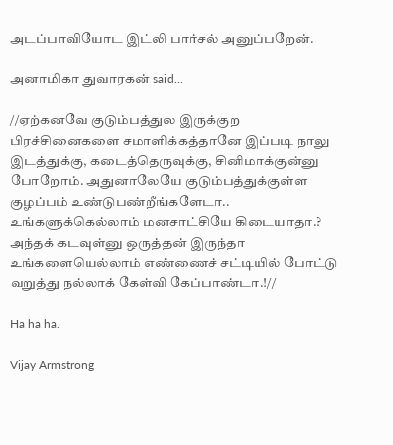அட‌ப்பாவியோட‌ இட்லி பார்சல் அனுப்பறேன்.

அனாமிகா துவாரகன் said...

//ஏற்கனவே குடும்பத்துல இருக்குற பிரச்சினைகளை சமாளிக்கத்தானே இப்படி நாலு இடத்துக்கு, கடைத்தெருவுக்கு, சினிமாக்குன்னு போறோம். அதுனாலேயே குடும்பத்துக்குள்ள குழப்பம் உண்டுபண்றீங்களேடா.. உங்களுக்கெல்லாம் மனசாட்சியே கிடையாதா.? அந்தக் கடவுள்னு ஒருத்தன் இருந்தா உங்களையெல்லாம் எண்ணைச் சட்டியில் போட்டு வறுத்து நல்லாக் கேள்வி கேப்பாண்டா.!//

Ha ha ha.

Vijay Armstrong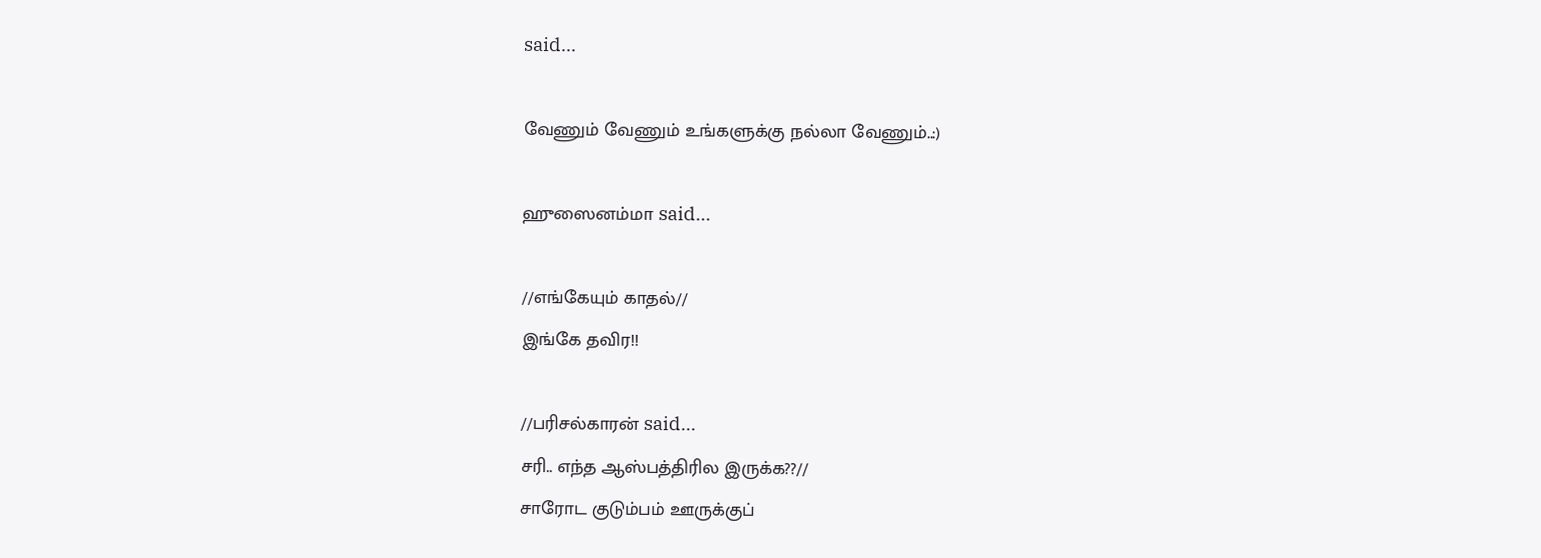said...

வேணும் வேணும் உங்களுக்கு நல்லா வேணும்..:)

ஹுஸைனம்மா said...

//எங்கேயும் காதல்//
இங்கே தவிர!!

//பரிசல்காரன் said...
சரி.. எந்த ஆஸ்பத்திரில இருக்க??//
சாரோட குடும்பம் ஊருக்குப்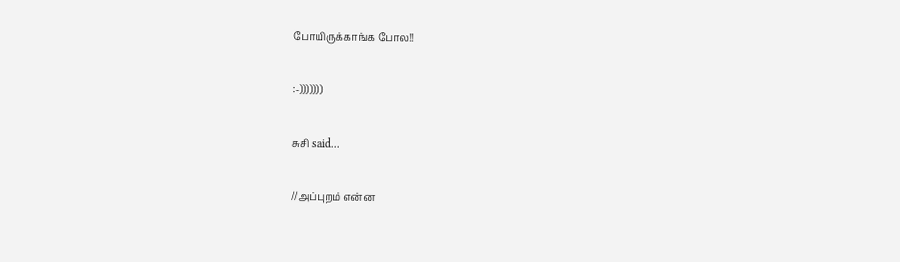போயிருக்காங்க போல!!

:-)))))))

சுசி said...

//அப்புறம் என்ன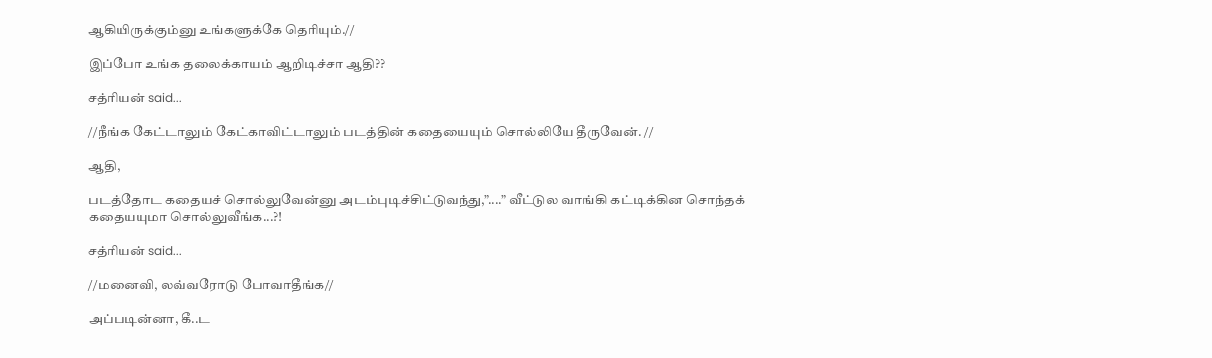ஆகியிருக்கும்னு உங்களுக்கே தெரியும்.//

இப்போ உங்க தலைக்காயம் ஆறிடிச்சா ஆதி??

சத்ரியன் said...

//நீங்க கேட்டாலும் கேட்காவிட்டாலும் படத்தின் கதையையும் சொல்லியே தீருவேன். //

ஆதி,

படத்தோட கதையச் சொல்லுவேன்னு அடம்புடிச்சிட்டுவந்து,”....” வீட்டுல வாங்கி கட்டிக்கின சொந்தக் கதையயுமா சொல்லுவீங்க...?!

சத்ரியன் said...

//மனைவி, லவ்வரோடு போவாதீங்க//

அப்படின்னா, கீ..ட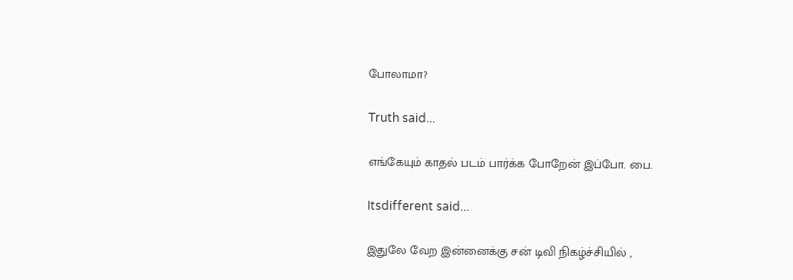போலாமா?

Truth said...

எங்கேயும் காதல் படம் பார்க்க போறேன் இப்போ. பை.

Itsdifferent said...

இதுலே வேற இன்னைக்கு சன் டிவி நிகழ்ச்சியில் ,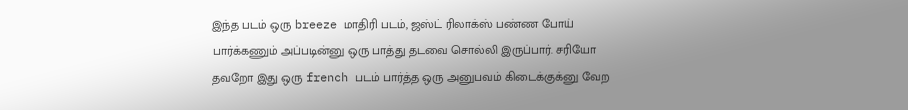இந்த படம் ஒரு breeze மாதிரி படம், ஜஸ்ட் ரிலாக்ஸ் பண்ண போய் பார்க்கணும் அப்படின்னு ஒரு பாத்து தடவை சொல்லி இருப்பார். சரியோ தவறோ இது ஒரு french படம் பார்த்த ஒரு அனுபவம் கிடைக்குக்னு வேற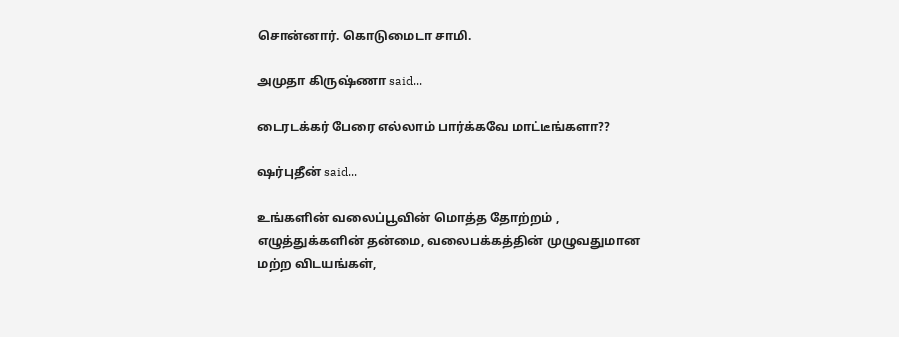சொன்னார். கொடுமைடா சாமி.

அமுதா கிருஷ்ணா said...

டைரடக்கர் பேரை எல்லாம் பார்க்கவே மாட்டீங்களா??

ஷர்புதீன் said...

உங்களின் வலைப்பூவின் மொத்த தோற்றம் , எழுத்துக்களின் தன்மை, வலைபக்கத்தின் முழுவதுமான மற்ற விடயங்கள்,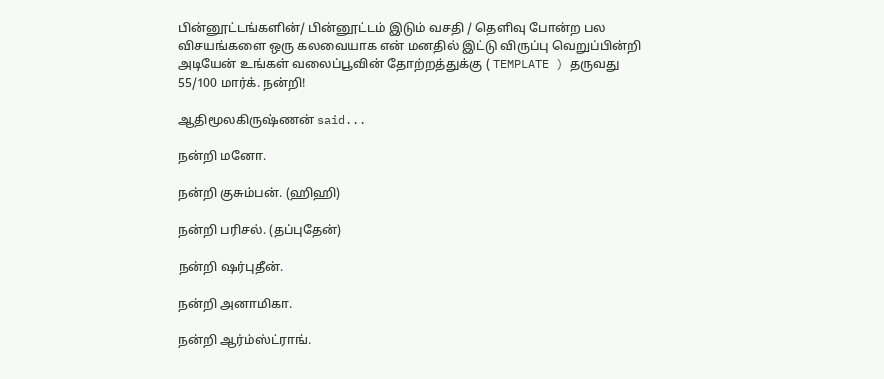பின்னூட்டங்களின்/ பின்னூட்டம் இடும் வசதி / தெளிவு போன்ற பல விசயங்களை ஒரு கலவையாக என் மனதில் இட்டு விருப்பு வெறுப்பின்றி அடியேன் உங்கள் வலைப்பூவின் தோற்றத்துக்கு ( TEMPLATE ) தருவது 55/100 மார்க். நன்றி!

ஆதிமூலகிருஷ்ணன் said...

நன்றி மனோ.

நன்றி குசும்பன். (ஹிஹி)

நன்றி பரிசல். (தப்புதேன்)

நன்றி ஷர்புதீன்.

நன்றி அனாமிகா.

நன்றி ஆர்ம்ஸ்ட்ராங்.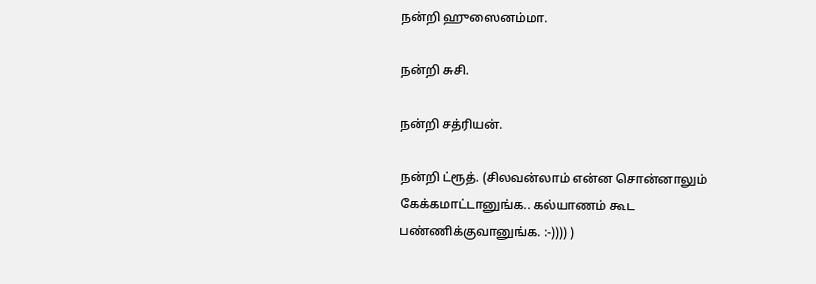நன்றி ஹுஸைனம்மா.

நன்றி சுசி.

நன்றி சத்ரியன்.

நன்றி ட்ரூத். (சிலவன்லாம் என்ன சொன்னாலும் கேக்கமாட்டானுங்க.. கல்யாணம் கூட பண்ணிக்குவானுங்க. :-)))) )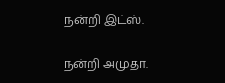நன்றி இட்ஸ்.

நன்றி அமுதா.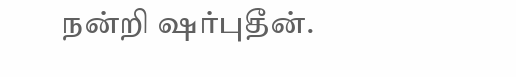நன்றி ஷர்புதீன்.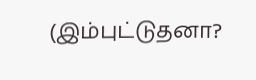(இம்புட்டுதனா?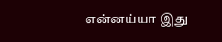என்னய்யா இது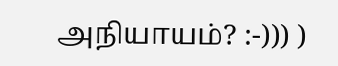அநியாயம்? :-))) )